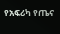የአፍሪካ የጤና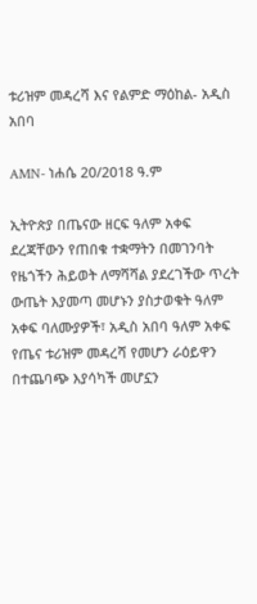ቱሪዝም መዳረሻ እና የልምድ ማዕከል- አዲስ አበባ

AMN- ነሐሴ 20/2018 ዓ.ም

ኢትዮጵያ በጤናው ዘርፍ ዓለም አቀፍ ደረጃቸውን የጠበቁ ተቋማትን በመገንባት የዜጎችን ሕይወት ለማሻሻል ያደረገችው ጥረት ውጤት እያመጣ መሆኑን ያስታወቁት ዓለም አቀፍ ባለሙያዎች፣ አዲስ አበባ ዓለም አቀፍ የጤና ቱሪዝም መዳረሻ የመሆን ራዕይዋን በተጨባጭ እያሳካች መሆኗን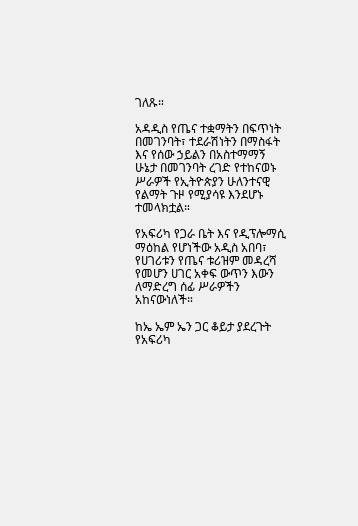ገለጹ።

አዳዲስ የጤና ተቋማትን በፍጥነት በመገንባት፣ ተደራሽነትን በማስፋት እና የሰው ኃይልን በአስተማማኝ ሁኔታ በመገንባት ረገድ የተከናወኑ ሥራዎች የኢትዮጵያን ሁለንተናዊ የልማት ጉዞ የሚያሳዩ እንደሆኑ ተመላክቷል።

የአፍሪካ የጋራ ቤት እና የዲፕሎማሲ ማዕከል የሆነችው አዲስ አበባ፣ የሀገሪቱን የጤና ቱሪዝም መዳረሻ የመሆን ሀገር አቀፍ ውጥን እውን ለማድረግ ሰፊ ሥራዎችን አከናውነለች።

ከኤ ኤም ኤን ጋር ቆይታ ያደረጉት የአፍሪካ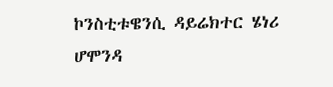ኮንስቲቱዌንሲ ዳይሬክተር ሄነሪ ሆሞንዳ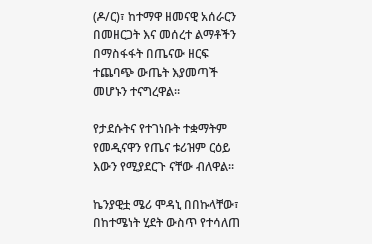(ዶ/ር)፣ ከተማዋ ዘመናዊ አሰራርን በመዘርጋት እና መሰረተ ልማቶችን በማስፋፋት በጤናው ዘርፍ ተጨባጭ ውጤት እያመጣች መሆኑን ተናግረዋል።

የታደሱትና የተገነቡት ተቋማትም የመዲናዋን የጤና ቱሪዝም ርዕይ እውን የሚያደርጉ ናቸው ብለዋል።

ኬንያዊቷ ሜሪ ሞዳኒ በበኩላቸው፣ በከተሜነት ሂደት ውስጥ የተሳለጠ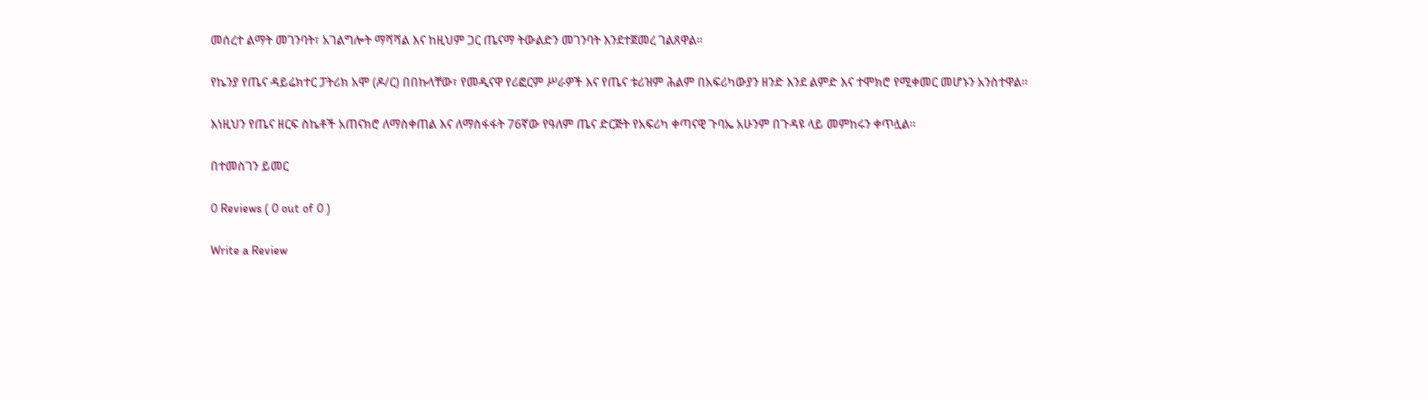መሰረተ ልማት መገንባት፣ አገልግሎት ማሻሻል እና ከዚህም ጋር ጤናማ ትውልድን መገንባት እንደተጀመረ ገልጸዋል።

የኬንያ የጤና ዳይሬክተር ፓትሪክ አሞ (ዶ/ር) በበኩላቸው፣ የመዲናዋ የሪፎርም ሥራዎች እና የጤና ቱሪዝም ሕልም በአፍሪካውያን ዘንድ እንደ ልምድ እና ተሞክሮ የሚቀመር መሆኑን አንስተዋል።

እነዚህን የጤና ዘርፍ ስኬቶች አጠናክሮ ለማስቀጠል እና ለማስፋፋት 76ኛው የዓለም ጤና ድርጅት የአፍሪካ ቀጣናዊ ጉባኤ አሁንም በጉዳዩ ላይ መምከሩን ቀጥሏል።

በተመስገን ይመር

0 Reviews ( 0 out of 0 )

Write a Review